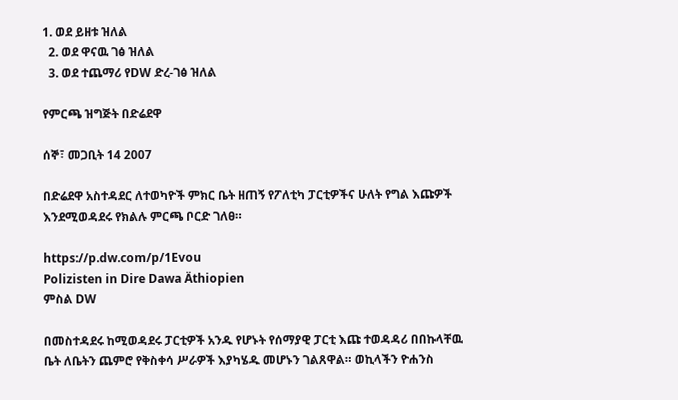1. ወደ ይዘቱ ዝለል
  2. ወደ ዋናዉ ገፅ ዝለል
  3. ወደ ተጨማሪ የDW ድረ-ገፅ ዝለል

የምርጫ ዝግጅት በድሬደዋ

ሰኞ፣ መጋቢት 14 2007

በድሬደዋ አስተዳደር ለተወካዮች ምክር ቤት ዘጠኝ የፖለቲካ ፓርቲዎችና ሁለት የግል እጩዎች እንደሚወዳደሩ የክልሉ ምርጫ ቦርድ ገለፀ።

https://p.dw.com/p/1Evou
Polizisten in Dire Dawa Äthiopien
ምስል DW

በመስተዳደሩ ከሚወዳደሩ ፓርቲዎች አንዱ የሆኑት የሰማያዊ ፓርቲ እጩ ተወዳዳሪ በበኩላቸዉ ቤት ለቤትን ጨምሮ የቅስቀሳ ሥራዎች እያካሄዱ መሆኑን ገልጸዋል። ወኪላችን ዮሐንስ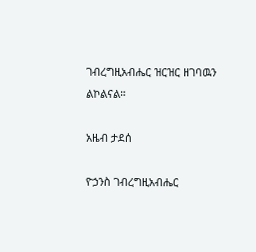ገብረግዚአብሔር ዝርዝር ዘገባዉን ልኮልናል።

አዜብ ታደሰ

ዮኃንስ ገብረግዚአብሔር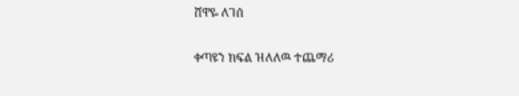ሸዋዬ ለገሰ

ቀጣዩን ክፍል ዝለለዉ ተጨማሪ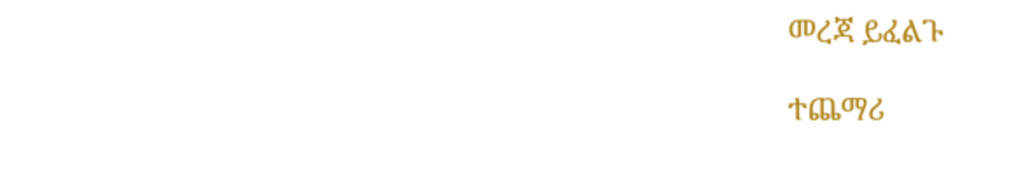መረጃ ይፈልጉ

ተጨማሪ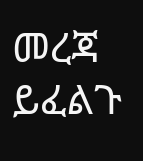መረጃ ይፈልጉ